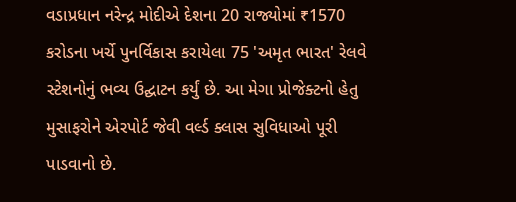વડાપ્રધાન નરેન્દ્ર મોદીએ દેશના 20 રાજ્યોમાં ₹1570 કરોડના ખર્ચે પુનર્વિકાસ કરાયેલા 75 'અમૃત ભારત' રેલવે સ્ટેશનોનું ભવ્ય ઉદ્ઘાટન કર્યું છે. આ મેગા પ્રોજેક્ટનો હેતુ મુસાફરોને એરપોર્ટ જેવી વર્લ્ડ ક્લાસ સુવિધાઓ પૂરી પાડવાનો છે.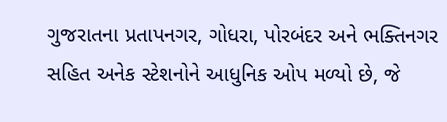ગુજરાતના પ્રતાપનગર, ગોધરા, પોરબંદર અને ભક્તિનગર સહિત અનેક સ્ટેશનોને આધુનિક ઓપ મળ્યો છે, જે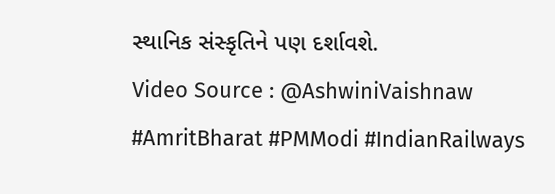સ્થાનિક સંસ્કૃતિને પણ દર્શાવશે.
Video Source : @AshwiniVaishnaw
#AmritBharat #PMModi #IndianRailways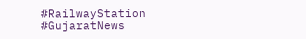#RailwayStation #GujaratNews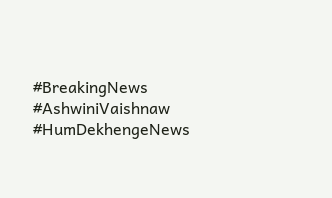#BreakingNews #AshwiniVaishnaw #HumDekhengeNews